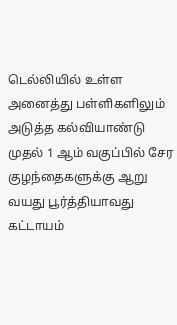டெல்லியில் உள்ள அனைத்து பள்ளிகளிலும் அடுத்த கல்வியாண்டு முதல் 1 ஆம் வகுப்பில் சேர குழந்தைகளுக்கு ஆறு வயது பூர்த்தியாவது கட்டாயம்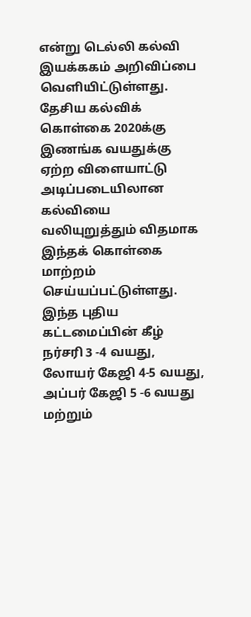என்று டெல்லி கல்வி இயக்ககம் அறிவிப்பை வெளியிட்டுள்ளது. தேசிய கல்விக் கொள்கை 2020க்கு இணங்க வயதுக்கு ஏற்ற விளையாட்டு அடிப்படையிலான கல்வியை வலியுறுத்தும் விதமாக இந்தக் கொள்கை மாற்றம் செய்யப்பட்டுள்ளது. இந்த புதிய கட்டமைப்பின் கீழ் நர்சரி 3 -4 வயது, லோயர் கேஜி 4-5 வயது, அப்பர் கேஜி 5 -6 வயது மற்றும்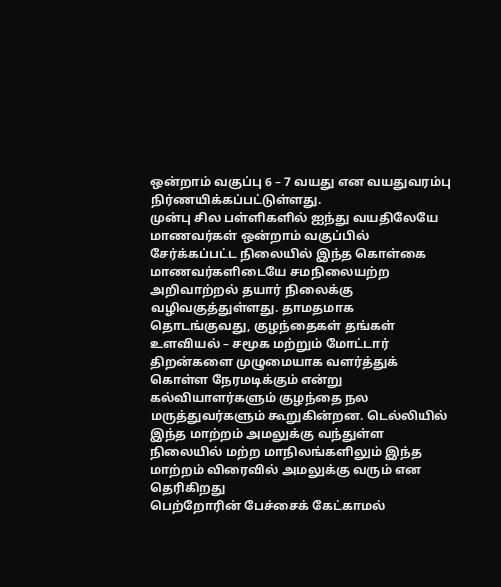ஒன்றாம் வகுப்பு 6 – 7 வயது என வயதுவரம்பு நிர்ணயிக்கப்பட்டுள்ளது.
முன்பு சில பள்ளிகளில் ஐந்து வயதிலேயே மாணவர்கள் ஒன்றாம் வகுப்பில் சேர்க்கப்பட்ட நிலையில் இந்த கொள்கை மாணவர்களிடையே சமநிலையற்ற அறிவாற்றல் தயார் நிலைக்கு வழிவகுத்துள்ளது. தாமதமாக தொடங்குவது, குழந்தைகள் தங்கள் உளவியல் – சமூக மற்றும் மோட்டார் திறன்களை முழுமையாக வளர்த்துக் கொள்ள நேரமடிக்கும் என்று கல்வியாளர்களும் குழந்தை நல மருத்துவர்களும் கூறுகின்றன. டெல்லியில் இந்த மாற்றம் அமலுக்கு வந்துள்ள நிலையில் மற்ற மாநிலங்களிலும் இந்த மாற்றம் விரைவில் அமலுக்கு வரும் என தெரிகிறது
பெற்றோரின் பேச்சைக் கேட்காமல்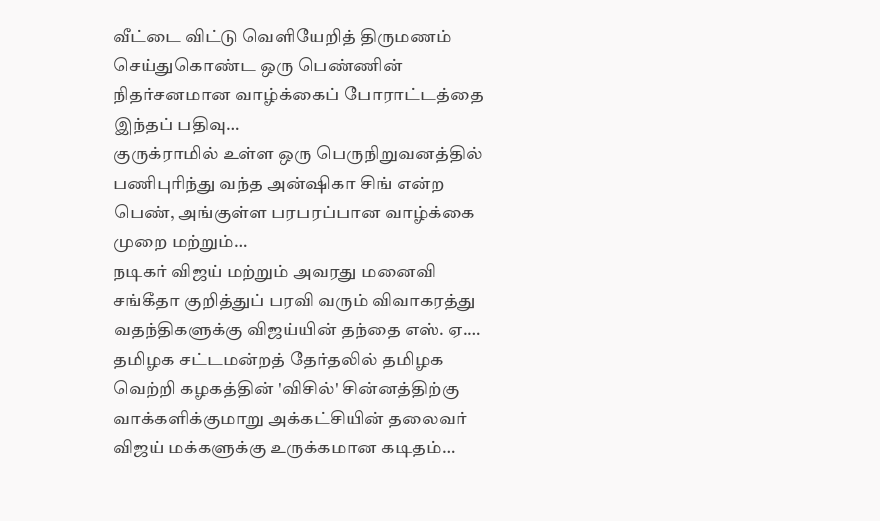வீட்டை விட்டு வெளியேறித் திருமணம் செய்துகொண்ட ஒரு பெண்ணின் நிதர்சனமான வாழ்க்கைப் போராட்டத்தை இந்தப் பதிவு…
குருக்ராமில் உள்ள ஒரு பெருநிறுவனத்தில் பணிபுரிந்து வந்த அன்ஷிகா சிங் என்ற பெண், அங்குள்ள பரபரப்பான வாழ்க்கை முறை மற்றும்…
நடிகர் விஜய் மற்றும் அவரது மனைவி சங்கீதா குறித்துப் பரவி வரும் விவாகரத்து வதந்திகளுக்கு விஜய்யின் தந்தை எஸ். ஏ.…
தமிழக சட்டமன்றத் தேர்தலில் தமிழக வெற்றி கழகத்தின் 'விசில்' சின்னத்திற்கு வாக்களிக்குமாறு அக்கட்சியின் தலைவர் விஜய் மக்களுக்கு உருக்கமான கடிதம்…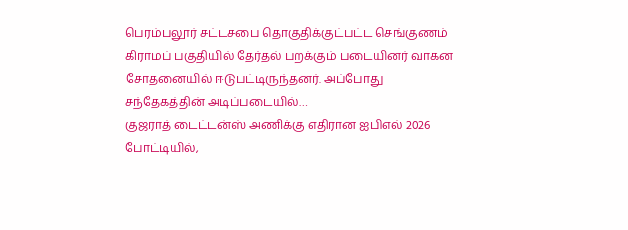பெரம்பலூர் சட்டசபை தொகுதிக்குட்பட்ட செங்குணம் கிராமப் பகுதியில் தேர்தல் பறக்கும் படையினர் வாகன சோதனையில் ஈடுபட்டிருந்தனர். அப்போது சந்தேகத்தின் அடிப்படையில்…
குஜராத் டைட்டன்ஸ் அணிக்கு எதிரான ஐபிஎல் 2026 போட்டியில்,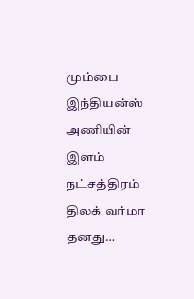மும்பை இந்தியன்ஸ் அணியின் இளம் நட்சத்திரம் திலக் வர்மா தனது…